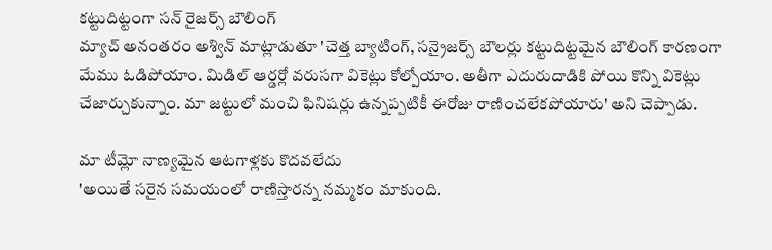కట్టుదిట్టంగా సన్ రైజర్స్ బౌలింగ్
మ్యాచ్ అనంతరం అశ్విన్ మాట్లాడుతూ 'చెత్త బ్యాటింగ్, సన్రైజర్స్ బౌలర్లు కట్టుదిట్టమైన బౌలింగ్ కారణంగా మేము ఓడిపోయాం. మిడిల్ ఆర్డర్లో వరుసగా వికెట్లు కోల్పోయాం. అతీగా ఎదురుదాడికి పోయి కొన్ని వికెట్లు చేజార్చుకున్నాం. మా జట్టులో మంచి ఫినిషర్లు ఉన్నప్పటికీ ఈరోజు రాణించలేకపోయారు' అని చెప్పాడు.

మా టీమ్లో నాణ్యమైన ఆటగాళ్లకు కొదవలేదు
'అయితే సరైన సమయంలో రాణిస్తారన్న నమ్మకం మాకుంది.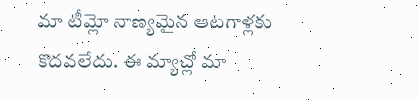మా టీమ్లో నాణ్యమైన ఆటగాళ్లకు కొదవలేదు. ఈ మ్యాచ్లో మా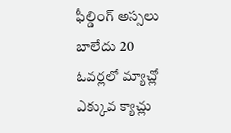ఫీల్డింగ్ అస్సలు బాలేదు 20 ఓవర్లలో మ్యాచ్లో ఎక్కువ క్యాచ్లు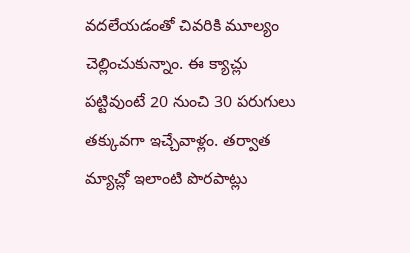వదలేయడంతో చివరికి మూల్యం చెల్లించుకున్నాం. ఈ క్యాచ్లు పట్టివుంటే 20 నుంచి 30 పరుగులు తక్కువగా ఇచ్చేవాళ్లం. తర్వాత మ్యాచ్లో ఇలాంటి పొరపాట్లు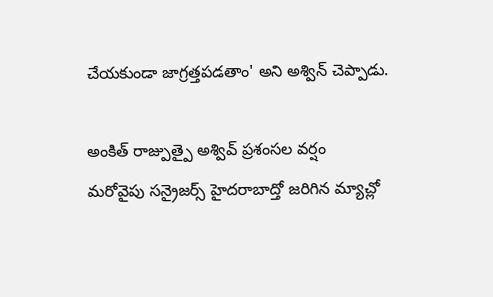చేయకుండా జాగ్రత్తపడతాం' అని అశ్విన్ చెప్పాడు.

అంకిత్ రాజ్పుత్పై అశ్వివ్ ప్రశంసల వర్షం
మరోవైపు సన్రైజర్స్ హైదరాబాద్తో జరిగిన మ్యాచ్లో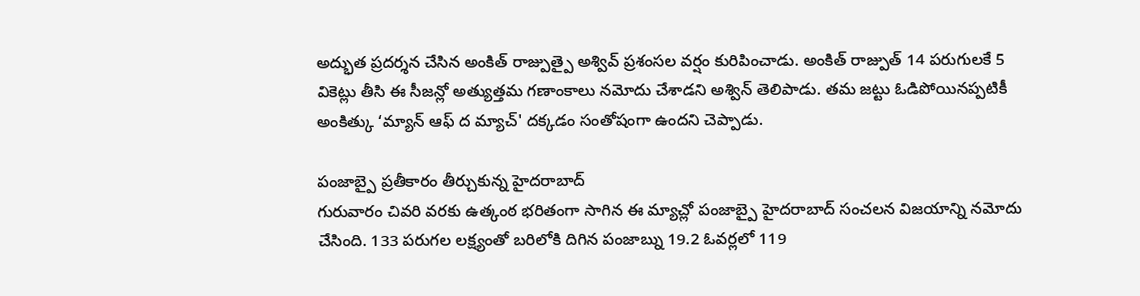అద్భుత ప్రదర్శన చేసిన అంకిత్ రాజ్పుత్పై అశ్వివ్ ప్రశంసల వర్షం కురిపించాడు. అంకిత్ రాజ్పుత్ 14 పరుగులకే 5 వికెట్లు తీసి ఈ సీజన్లో అత్యుత్తమ గణాంకాలు నమోదు చేశాడని అశ్విన్ తెలిపాడు. తమ జట్టు ఓడిపోయినప్పటికీ అంకిత్కు ‘మ్యాన్ ఆఫ్ ద మ్యాచ్' దక్కడం సంతోషంగా ఉందని చెప్పాడు.

పంజాబ్పై ప్రతీకారం తీర్చుకున్న హైదరాబాద్
గురువారం చివరి వరకు ఉత్కంఠ భరితంగా సాగిన ఈ మ్యాచ్లో పంజాబ్పై హైదరాబాద్ సంచలన విజయాన్ని నమోదు చేసింది. 133 పరుగల లక్ష్యంతో బరిలోకి దిగిన పంజాబ్ను 19.2 ఓవర్లలో 119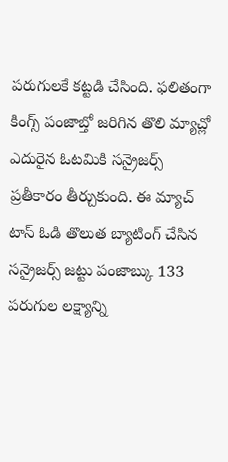పరుగులకే కట్టడి చేసింది. ఫలితంగా కింగ్స్ పంజాబ్తో జరిగిన తొలి మ్యాచ్లో ఎదురైన ఓటమికి సన్రైజర్స్ ప్రతీకారం తీర్చుకుంది. ఈ మ్యాచ్ టాస్ ఓడి తొలుత బ్యాటింగ్ చేసిన సన్రైజర్స్ జట్టు పంజాబ్కు 133 పరుగుల లక్ష్యాన్ని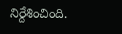నిర్దేశించింది.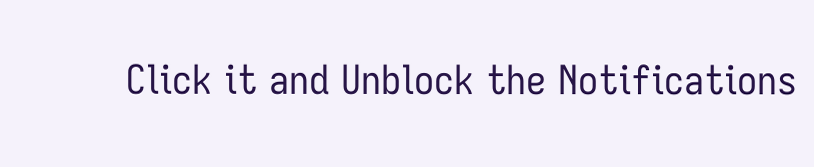Click it and Unblock the Notifications